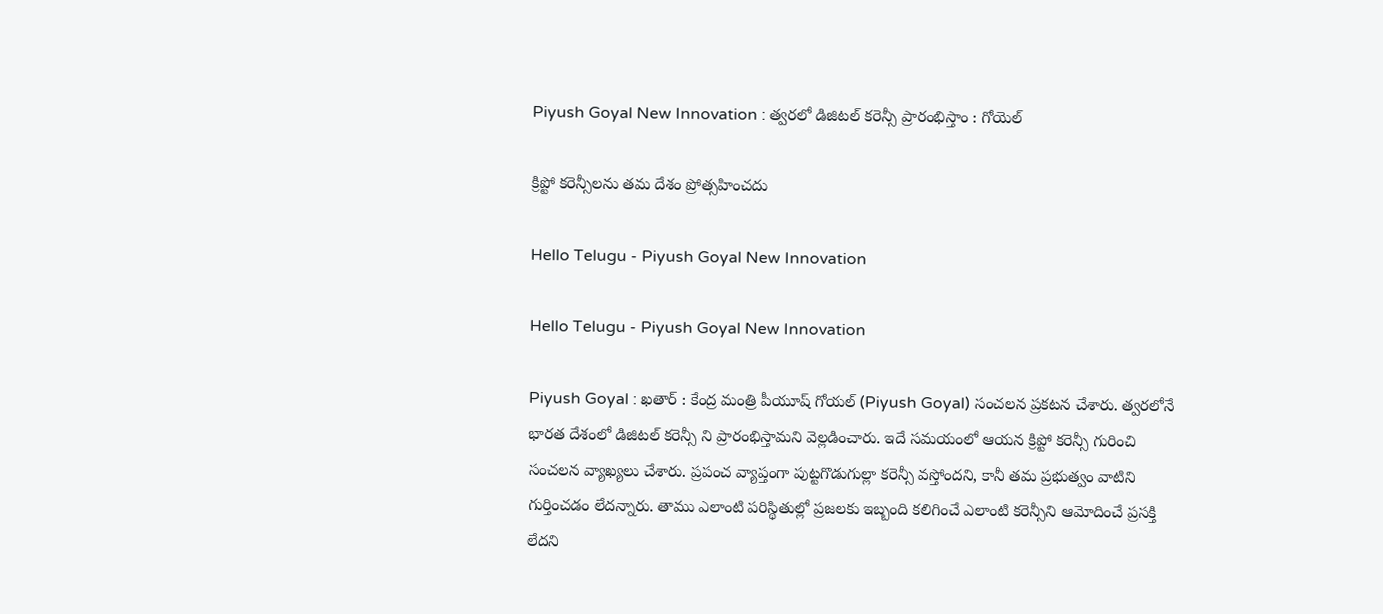Piyush Goyal New Innovation : త్వ‌ర‌లో డిజిట‌ల్ క‌రెన్సీ ప్రారంభిస్తాం : గోయెల్

క్రిప్టో క‌రెన్సీల‌ను త‌మ దేశం ప్రోత్స‌హించ‌దు

Hello Telugu - Piyush Goyal New Innovation

Hello Telugu - Piyush Goyal New Innovation

Piyush Goyal : ఖ‌తార్ : కేంద్ర మంత్రి పీయూష్ గోయ‌ల్ (Piyush Goyal) సంచ‌ల‌న ప్ర‌క‌ట‌న చేశారు. త్వ‌ర‌లోనే భార‌త దేశంలో డిజిట‌ల్ క‌రెన్సీ ని ప్రారంభిస్తామ‌ని వెల్ల‌డించారు. ఇదే స‌మ‌యంలో ఆయ‌న క్రిప్టో క‌రెన్సీ గురించి సంచ‌ల‌న వ్యాఖ్య‌లు చేశారు. ప్ర‌పంచ వ్యాప్తంగా పుట్ట‌గొడుగుల్లా క‌రెన్సీ వ‌స్తోంద‌ని, కానీ త‌మ ప్ర‌భుత్వం వాటిని గుర్తించ‌డం లేద‌న్నారు. తాము ఎలాంటి ప‌రిస్థితుల్లో ప్ర‌జ‌ల‌కు ఇబ్బంది క‌లిగించే ఎలాంటి క‌రెన్సీని ఆమోదించే ప్ర‌స‌క్తి లేద‌ని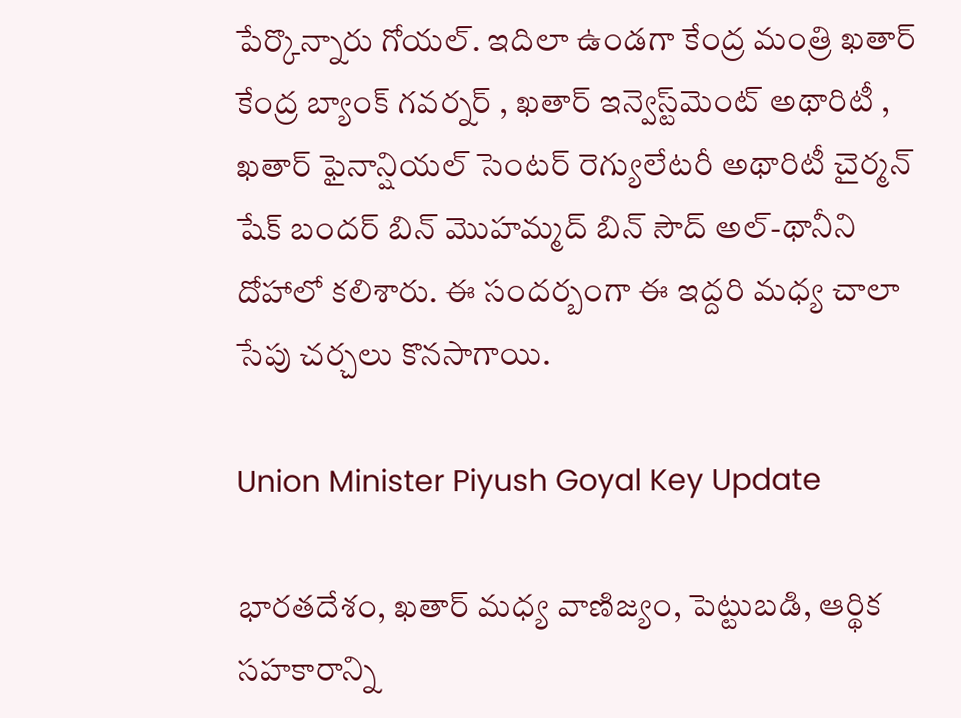పేర్కొన్నారు గోయ‌ల్. ఇదిలా ఉండ‌గా కేంద్ర మంత్రి ఖ‌తార్ కేంద్ర బ్యాంక్ గ‌వ‌ర్న‌ర్ , ఖ‌తార్ ఇన్వెస్ట్‌మెంట్ అథారిటీ , ఖతార్ ఫైనాన్షియల్ సెంటర్ రెగ్యులేటరీ అథారిటీ చైర్మన్ షేక్ బందర్ బిన్ మొహమ్మద్ బిన్ సౌద్ అల్-థానీని దోహాలో కలిశారు. ఈ సంద‌ర్బంగా ఈ ఇద్ద‌రి మ‌ధ్య చాలా సేపు చ‌ర్చ‌లు కొన‌సాగాయి.

Union Minister Piyush Goyal Key Update

భారతదేశం, ఖతార్ మధ్య వాణిజ్యం, పెట్టుబడి, ఆర్థిక సహకారాన్ని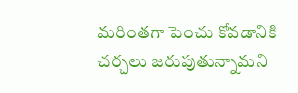మరింతగా పెంచు కోవడానికి చర్చలు జరుపుతున్నామ‌ని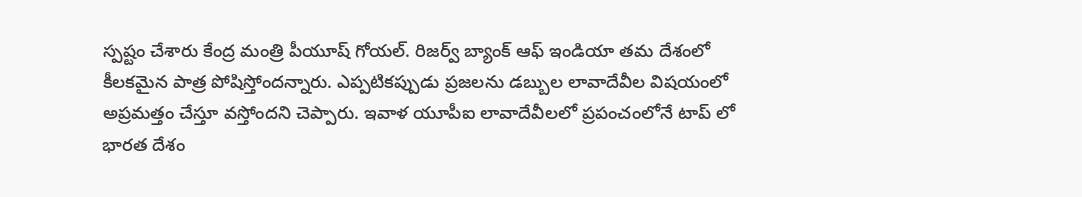స్ప‌ష్టం చేశారు కేంద్ర మంత్రి పీయూష్ గోయ‌ల్. రిజర్వ్ బ్యాంక్ ఆఫ్ ఇండియా త‌మ దేశంలో కీల‌క‌మైన పాత్ర పోషిస్తోంద‌న్నారు. ఎప్ప‌టిక‌ప్పుడు ప్ర‌జ‌ల‌ను డ‌బ్బుల లావాదేవీల విష‌యంలో అప్ర‌మత్తం చేస్తూ వ‌స్తోంద‌ని చెప్పారు. ఇవాళ యూపీఐ లావాదేవీల‌లో ప్ర‌పంచంలోనే టాప్ లో భార‌త దేశం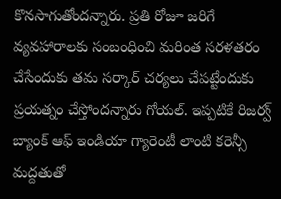కొన‌సాగుతోంద‌న్నారు. ప్ర‌తి రోజూ జ‌రిగే వ్య‌వ‌హారాల‌కు సంబంధించి మ‌రింత స‌ర‌ళ‌తరం చేసేందుకు త‌మ స‌ర్కార్ చ‌ర్య‌లు చేప‌ట్టేందుకు ప్ర‌య‌త్నం చేస్తోంద‌న్నారు గోయ‌ల్. ఇప్ప‌టికే రిజర్వ్ బ్యాంక్ ఆఫ్ ఇండియా గ్యారెంటీ లాంటి కరెన్సీ మద్దతుతో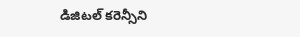డిజిటల్ కరెన్సీని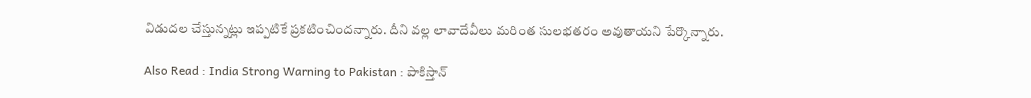విడుదల చేస్తున్నట్లు ఇప్ప‌టికే ప్ర‌క‌టించింద‌న్నారు. దీని వ‌ల్ల‌ లావాదేవీలు మ‌రింత సుల‌భ‌త‌రం అవుతాయ‌ని పేర్కొన్నారు.

Also Read : India Strong Warning to Pakistan : పాకిస్తాన్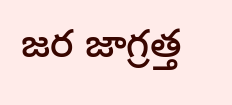జ‌ర జాగ్ర‌త్త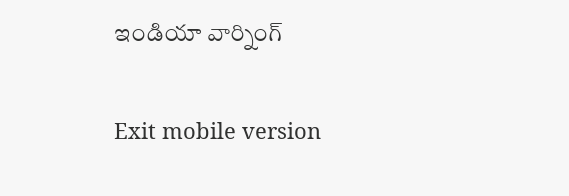ఇండియా వార్నింగ్

Exit mobile version